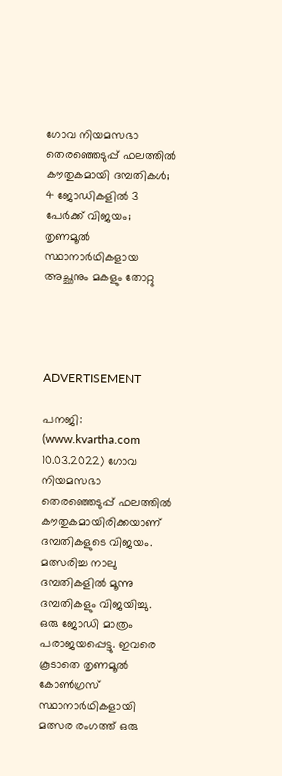ഗോവ നിയമസഭാ തെരഞ്ഞെടുപ്പ് ഫലത്തില്‍ കൗതുകമായി ദമ്പതികള്‍; 4 ജോഡികളില്‍ 3 പേര്‍ക്ക് വിജയം; തൃണമൂല്‍ സ്ഥാനാര്‍ഥികളായ അച്ഛനും മകളും തോറ്റു




ADVERTISEMENT

പനജി: (www.kvartha.com 10.03.2022) ഗോവ നിയമസഭാ തെരഞ്ഞെടുപ്പ് ഫലത്തില്‍ കൗതുകമായിരിക്കയാണ് ദമ്പതികളുടെ വിജയം. മത്സരിച്ച നാലു ദമ്പതികളില്‍ മൂന്നു ദമ്പതികളും വിജയിച്ചു. ഒരു ജോഡി മാത്രം പരാജയപ്പെട്ടു. ഇവരെ കൂടാതെ തൃണമൂല്‍ കോണ്‍ഗ്രസ് സ്ഥാനാര്‍ഥികളായി മത്സര രംഗത്ത് ഒരു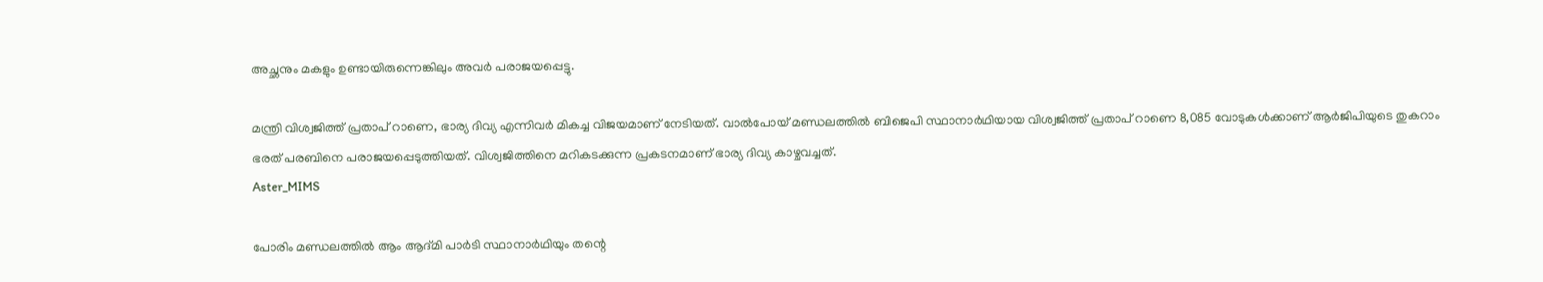അച്ഛനും മകളും ഉണ്ടായിരുന്നെങ്കിലും അവര്‍ പരാജയപ്പെട്ടു.

മന്ത്രി വിശ്വജിത്ത് പ്രതാപ് റാണെ, ഭാര്യ ദിവ്യ എന്നിവര്‍ മികച്ച വിജയമാണ് നേടിയത്. വാല്‍പോയ് മണ്ഡലത്തില്‍ ബിജെപി സ്ഥാനാര്‍ഥിയായ വിശ്വജിത്ത് പ്രതാപ് റാണെ 8,085 വോടുകള്‍ക്കാണ് ആര്‍ജിപിയുടെ തുകറാം ഭരത് പരബിനെ പരാജയപ്പെടുത്തിയത്. വിശ്വജിത്തിനെ മറികടക്കുന്ന പ്രകടനമാണ് ഭാര്യ ദിവ്യ കാഴ്ചവച്ചത്.
Aster_MIMS

പോരിം മണ്ഡലത്തില്‍ ആം ആദ്മി പാര്‍ടി സ്ഥാനാര്‍ഥിയും തന്റെ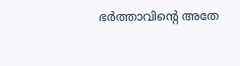ഭര്‍ത്താവിന്റെ അതേ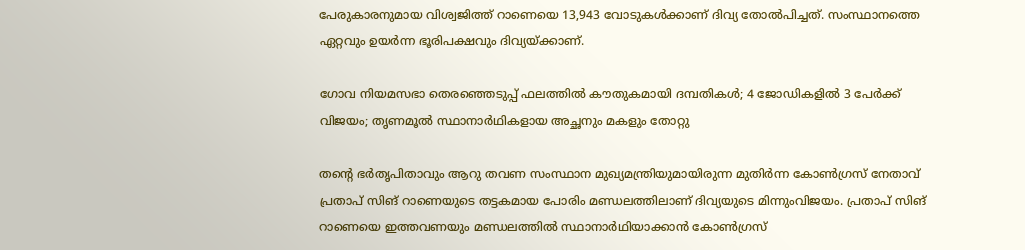പേരുകാരനുമായ വിശ്വജിത്ത് റാണെയെ 13,943 വോടുകള്‍ക്കാണ് ദിവ്യ തോല്‍പിച്ചത്. സംസ്ഥാനത്തെ ഏറ്റവും ഉയര്‍ന്ന ഭൂരിപക്ഷവും ദിവ്യയ്ക്കാണ്.

ഗോവ നിയമസഭാ തെരഞ്ഞെടുപ്പ് ഫലത്തില്‍ കൗതുകമായി ദമ്പതികള്‍; 4 ജോഡികളില്‍ 3 പേര്‍ക്ക് വിജയം; തൃണമൂല്‍ സ്ഥാനാര്‍ഥികളായ അച്ഛനും മകളും തോറ്റു

തന്റെ ഭര്‍തൃപിതാവും ആറു തവണ സംസ്ഥാന മുഖ്യമന്ത്രിയുമായിരുന്ന മുതിര്‍ന്ന കോണ്‍ഗ്രസ് നേതാവ് പ്രതാപ് സിങ് റാണെയുടെ തട്ടകമായ പോരിം മണ്ഡലത്തിലാണ് ദിവ്യയുടെ മിന്നുംവിജയം. പ്രതാപ് സിങ് റാണെയെ ഇത്തവണയും മണ്ഡലത്തില്‍ സ്ഥാനാര്‍ഥിയാക്കാന്‍ കോണ്‍ഗ്രസ്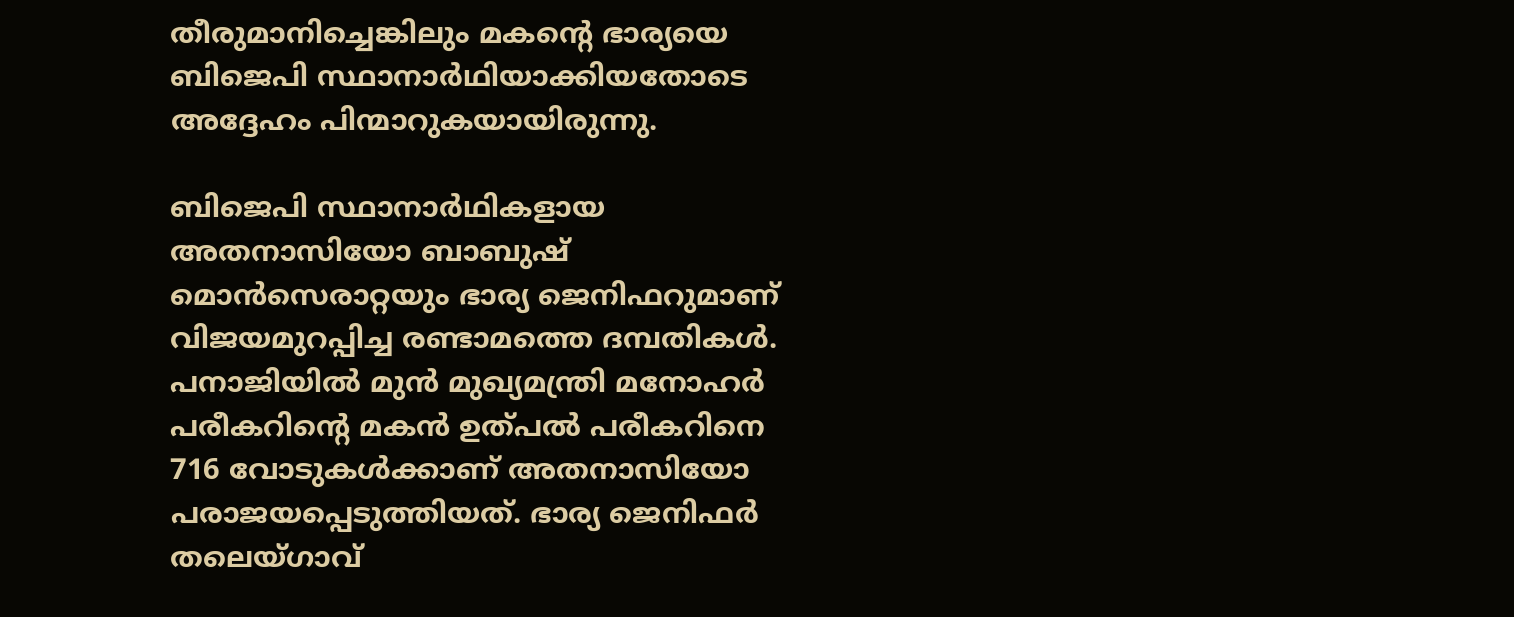തീരുമാനിച്ചെങ്കിലും മകന്റെ ഭാര്യയെ ബിജെപി സ്ഥാനാര്‍ഥിയാക്കിയതോടെ അദ്ദേഹം പിന്മാറുകയായിരുന്നു.

ബിജെപി സ്ഥാനാര്‍ഥികളായ അതനാസിയോ ബാബുഷ് മൊന്‍സെരാറ്റയും ഭാര്യ ജെനിഫറുമാണ് വിജയമുറപ്പിച്ച രണ്ടാമത്തെ ദമ്പതികള്‍. പനാജിയില്‍ മുന്‍ മുഖ്യമന്ത്രി മനോഹര്‍ പരീകറിന്റെ മകന്‍ ഉത്പല്‍ പരീകറിനെ 716 വോടുകള്‍ക്കാണ് അതനാസിയോ പരാജയപ്പെടുത്തിയത്. ഭാര്യ ജെനിഫര്‍ തലെയ്ഗാവ്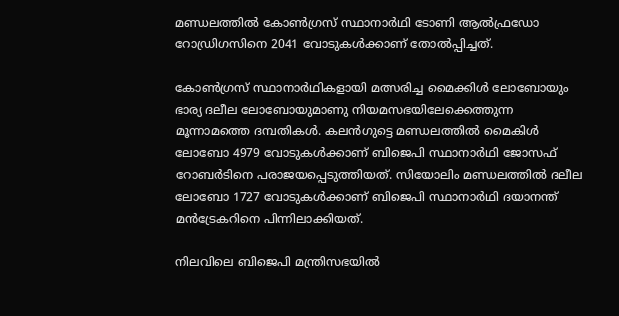മണ്ഡലത്തില്‍ കോണ്‍ഗ്രസ് സ്ഥാനാര്‍ഥി ടോണി ആല്‍ഫ്രഡോ റോഡ്രിഗസിനെ 2041 വോടുകള്‍ക്കാണ് തോല്‍പ്പിച്ചത്.

കോണ്‍ഗ്രസ് സ്ഥാനാര്‍ഥികളായി മത്സരിച്ച മൈക്കിള്‍ ലോബോയും ഭാര്യ ദലീല ലോബോയുമാണു നിയമസഭയിലേക്കെത്തുന്ന മൂന്നാമത്തെ ദമ്പതികള്‍. കലന്‍ഗുട്ടെ മണ്ഡലത്തില്‍ മൈകിള്‍ ലോബോ 4979 വോടുകള്‍ക്കാണ് ബിജെപി സ്ഥാനാര്‍ഥി ജോസഫ് റോബര്‍ടിനെ പരാജയപ്പെടുത്തിയത്. സിയോലിം മണ്ഡലത്തില്‍ ദലീല ലോബോ 1727 വോടുകള്‍ക്കാണ് ബിജെപി സ്ഥാനാര്‍ഥി ദയാനന്ത് മന്‍ട്രേകറിനെ പിന്നിലാക്കിയത്.

നിലവിലെ ബിജെപി മന്ത്രിസഭയില്‍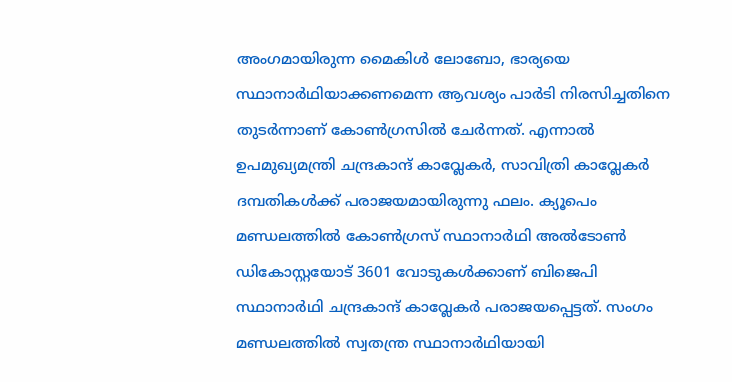അംഗമായിരുന്ന മൈകിള്‍ ലോബോ, ഭാര്യയെ സ്ഥാനാര്‍ഥിയാക്കണമെന്ന ആവശ്യം പാര്‍ടി നിരസിച്ചതിനെ തുടര്‍ന്നാണ് കോണ്‍ഗ്രസില്‍ ചേര്‍ന്നത്. എന്നാല്‍ ഉപമുഖ്യമന്ത്രി ചന്ദ്രകാന്ദ് കാവ്ലേകര്‍, സാവിത്രി കാവ്ലേകര്‍ ദമ്പതികള്‍ക്ക് പരാജയമായിരുന്നു ഫലം. ക്യൂപെം മണ്ഡലത്തില്‍ കോണ്‍ഗ്രസ് സ്ഥാനാര്‍ഥി അല്‍ടോണ്‍ ഡികോസ്റ്റയോട് 3601 വോടുകള്‍ക്കാണ് ബിജെപി സ്ഥാനാര്‍ഥി ചന്ദ്രകാന്ദ് കാവ്ലേകര്‍ പരാജയപ്പെട്ടത്. സംഗം മണ്ഡലത്തില്‍ സ്വതന്ത്ര സ്ഥാനാര്‍ഥിയായി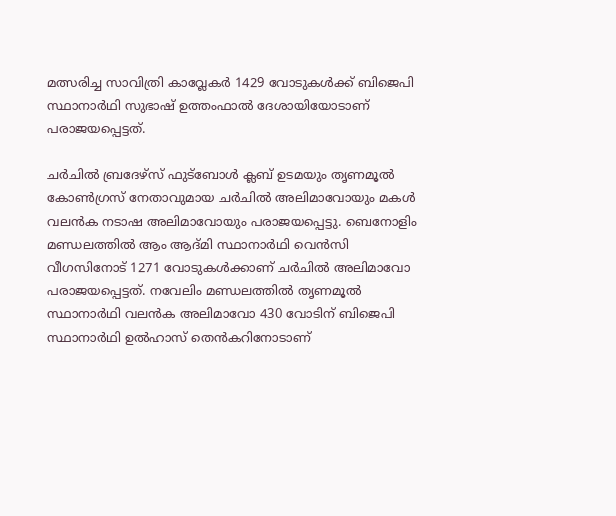മത്സരിച്ച സാവിത്രി കാവ്ലേകര്‍ 1429 വോടുകള്‍ക്ക് ബിജെപി സ്ഥാനാര്‍ഥി സുഭാഷ് ഉത്തംഫാല്‍ ദേശായിയോടാണ് പരാജയപ്പെട്ടത്.

ചര്‍ചില്‍ ബ്രദേഴ്‌സ് ഫുട്‌ബോള്‍ ക്ലബ് ഉടമയും തൃണമൂല്‍ കോണ്‍ഗ്രസ് നേതാവുമായ ചര്‍ചില്‍ അലിമാവോയും മകള്‍ വലന്‍ക നടാഷ അലിമാവോയും പരാജയപ്പെട്ടു. ബെനോളിം മണ്ഡലത്തില്‍ ആം ആദ്മി സ്ഥാനാര്‍ഥി വെന്‍സി വീഗസിനോട് 1271 വോടുകള്‍ക്കാണ് ചര്‍ചില്‍ അലിമാവോ പരാജയപ്പെട്ടത്. നവേലിം മണ്ഡലത്തില്‍ തൃണമൂല്‍ സ്ഥാനാര്‍ഥി വലന്‍ക അലിമാവോ 430 വോടിന് ബിജെപി സ്ഥാനാര്‍ഥി ഉല്‍ഹാസ് തെന്‍കറിനോടാണ്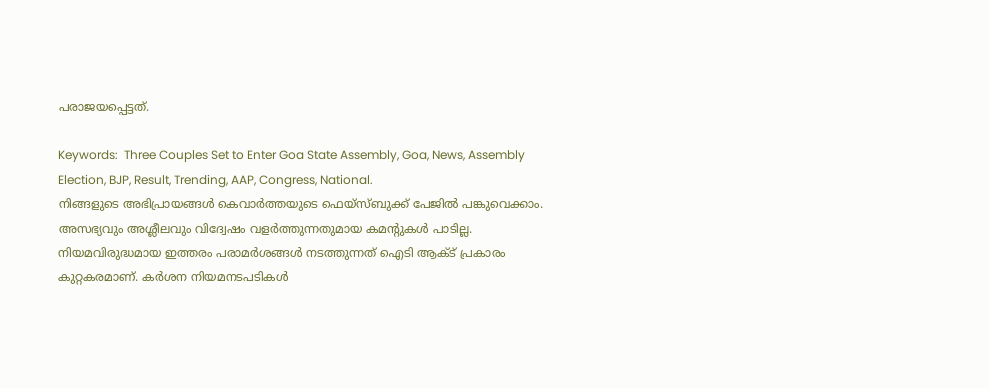പരാജയപ്പെട്ടത്.

Keywords:  Three Couples Set to Enter Goa State Assembly, Goa, News, Assembly Election, BJP, Result, Trending, AAP, Congress, National.
നിങ്ങളുടെ അഭിപ്രായങ്ങൾ കെവാർത്തയുടെ ഫെയ്‌സ്‌ബുക്ക് പേജിൽ പങ്കുവെക്കാം. അസഭ്യവും അശ്ലീലവും വിദ്വേഷം വളർത്തുന്നതുമായ കമന്റുകൾ പാടില്ല. നിയമവിരുദ്ധമായ ഇത്തരം പരാമർശങ്ങൾ നടത്തുന്നത് ഐടി ആക്ട് പ്രകാരം കുറ്റകരമാണ്. കർശന നിയമനടപടികൾ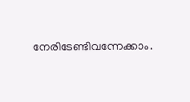നേരിടേണ്ടിവന്നേക്കാം.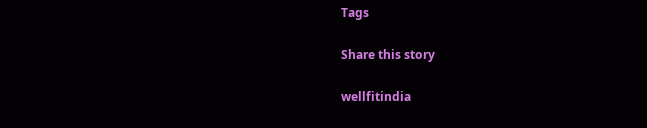Tags

Share this story

wellfitindia